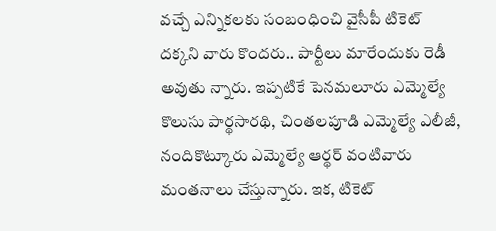వచ్చే ఎన్నికలకు సంబంధించి వైసీపీ టికెట్ దక్కని వారు కొందరు.. పార్టీలు మారేందుకు రెడీ అవుతు న్నారు. ఇప్పటికే పెనమలూరు ఎమ్మెల్యే కొలుసు పార్థసారథి, చింతలపూడి ఎమ్మెల్యే ఎలీజీ, నందికొట్కూరు ఎమ్మెల్యే ఆర్థర్ వంటివారు మంతనాలు చేస్తున్నారు. ఇక, టికెట్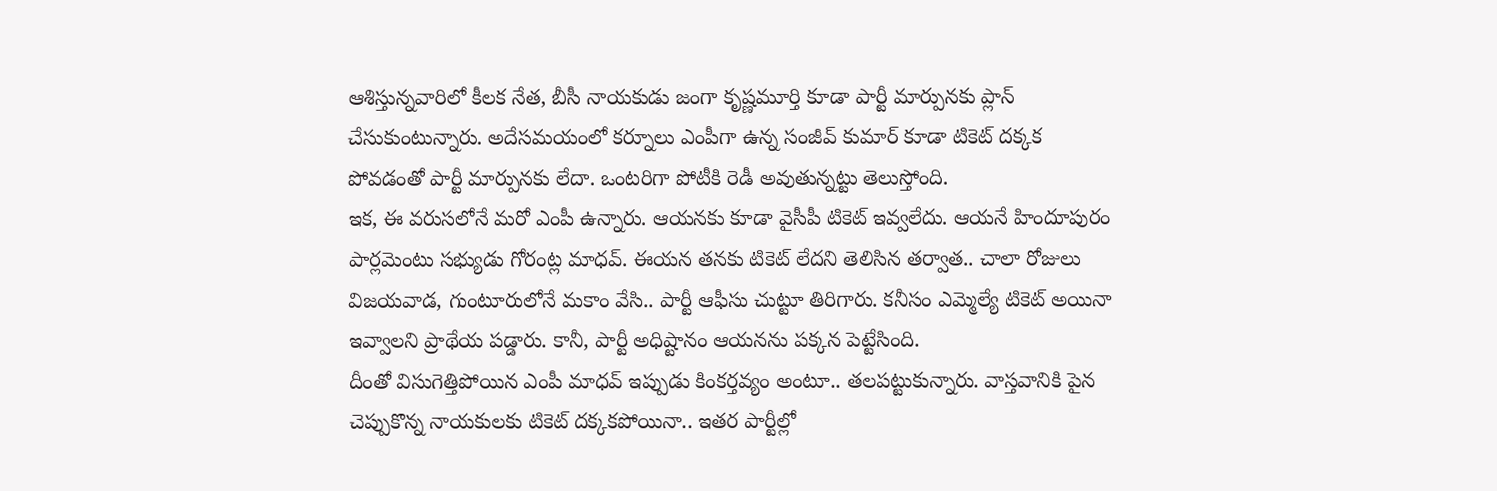ఆశిస్తున్నవారిలో కీలక నేత, బీసీ నాయకుడు జంగా కృష్ణమూర్తి కూడా పార్టీ మార్పునకు ప్లాన్ చేసుకుంటున్నారు. అదేసమయంలో కర్నూలు ఎంపీగా ఉన్న సంజీవ్ కుమార్ కూడా టికెట్ దక్కక పోవడంతో పార్టీ మార్పునకు లేదా. ఒంటరిగా పోటీకి రెడీ అవుతున్నట్టు తెలుస్తోంది.
ఇక, ఈ వరుసలోనే మరో ఎంపీ ఉన్నారు. ఆయనకు కూడా వైసీపీ టికెట్ ఇవ్వలేదు. ఆయనే హిందూపురం పార్లమెంటు సభ్యుడు గోరంట్ల మాధవ్. ఈయన తనకు టికెట్ లేదని తెలిసిన తర్వాత.. చాలా రోజులు విజయవాడ, గుంటూరులోనే మకాం వేసి.. పార్టీ ఆఫీసు చుట్టూ తిరిగారు. కనీసం ఎమ్మెల్యే టికెట్ అయినా ఇవ్వాలని ప్రాథేయ పడ్డారు. కానీ, పార్టీ అధిష్టానం ఆయనను పక్కన పెట్టేసింది.
దీంతో విసుగెత్తిపోయిన ఎంపీ మాధవ్ ఇప్పుడు కింకర్తవ్యం అంటూ.. తలపట్టుకున్నారు. వాస్తవానికి పైన చెప్పుకొన్న నాయకులకు టికెట్ దక్కకపోయినా.. ఇతర పార్టీల్లో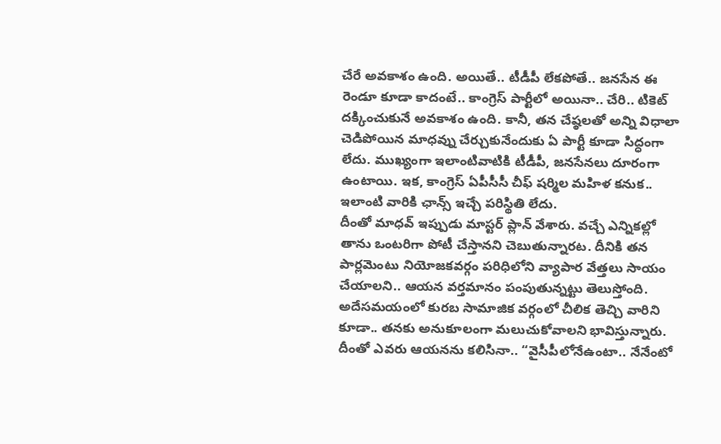చేరే అవకాశం ఉంది. అయితే.. టీడీపీ లేకపోతే.. జనసేన ఈ రెండూ కూడా కాదంటే.. కాంగ్రెస్ పార్టీలో అయినా.. చేరి.. టికెట్ దక్కించుకునే అవకాశం ఉంది. కానీ, తన చేష్ఠలతో అన్ని విధాలా చెడిపోయిన మాధవ్ను చేర్చుకునేందుకు ఏ పార్టీ కూడా సిద్ధంగా లేదు. ముఖ్యంగా ఇలాంటివాటికి టీడీపీ, జనసేనలు దూరంగా ఉంటాయి. ఇక, కాంగ్రెస్ ఏపీసీసీ చీఫ్ షర్మిల మహిళ కనుక.. ఇలాంటి వారికి ఛాన్స్ ఇచ్చే పరిస్థితి లేదు.
దీంతో మాధవ్ ఇప్పుడు మాస్టర్ ప్లాన్ వేశారు. వచ్చే ఎన్నికల్లో తాను ఒంటరిగా పోటీ చేస్తానని చెబుతున్నారట. దీనికి తన పార్లమెంటు నియోజకవర్గం పరిధిలోని వ్యాపార వేత్తలు సాయం చేయాలని.. ఆయన వర్తమానం పంపుతున్నట్టు తెలుస్తోంది. అదేసమయంలో కురబ సామాజిక వర్గంలో చీలిక తెచ్చి వారిని కూడా.. తనకు అనుకూలంగా మలుచుకోవాలని భావిస్తున్నారు. దీంతో ఎవరు ఆయనను కలిసినా.. “వైసీపీలోనేఉంటా.. నేనేంటో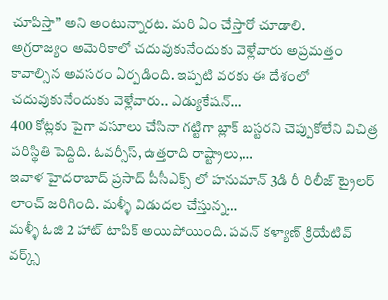చూపిస్తా” అని అంటున్నారట. మరి ఏం చేస్తారో చూడాలి.
అగ్రరాజ్యం అమెరికాలో చదువుకునేందుకు వెళ్లేవారు అప్రమత్తం కావాల్సిన అవసరం ఏర్పడింది. ఇప్పటి వరకు ఈ దేశంలో చదువుకునేందుకు వెళ్లేవారు.. ఎడ్యుకేషన్…
400 కోట్లకు పైగా వసూలు చేసినా గట్టిగా బ్లాక్ బస్టరని చెప్పుకోలేని విచిత్ర పరిస్థితి పెద్దిది. ఓవర్సీస్, ఉత్తరాది రాష్ట్రాలు,…
ఇవాళ హైదరాబాద్ ప్రసాద్ పీసీఎక్స్ లో హనుమాన్ 3డి రీ రిలీజ్ ట్రైలర్ లాంచ్ జరిగింది. మళ్ళీ విడుదల చేస్తున్న…
మళ్ళీ ఓజి 2 హాట్ టాపిక్ అయిపోయింది. పవన్ కళ్యాణ్ క్రియేటివ్ వర్క్స్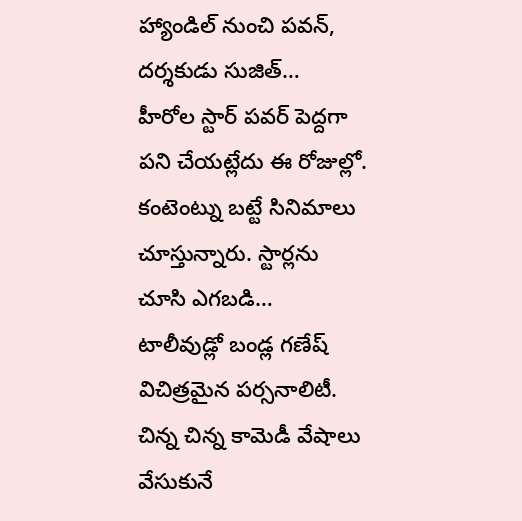హ్యాండిల్ నుంచి పవన్, దర్శకుడు సుజిత్…
హీరోల స్టార్ పవర్ పెద్దగా పని చేయట్లేదు ఈ రోజుల్లో. కంటెంట్ను బట్టే సినిమాలు చూస్తున్నారు. స్టార్లను చూసి ఎగబడి…
టాలీవుడ్లో బండ్ల గణేష్ విచిత్రమైన పర్సనాలిటీ. చిన్న చిన్న కామెడీ వేషాలు వేసుకునే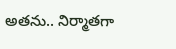అతను.. నిర్మాతగా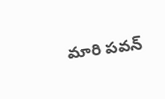మారి పవన్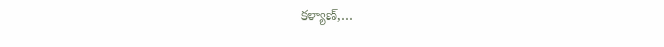కళ్యాణ్,…